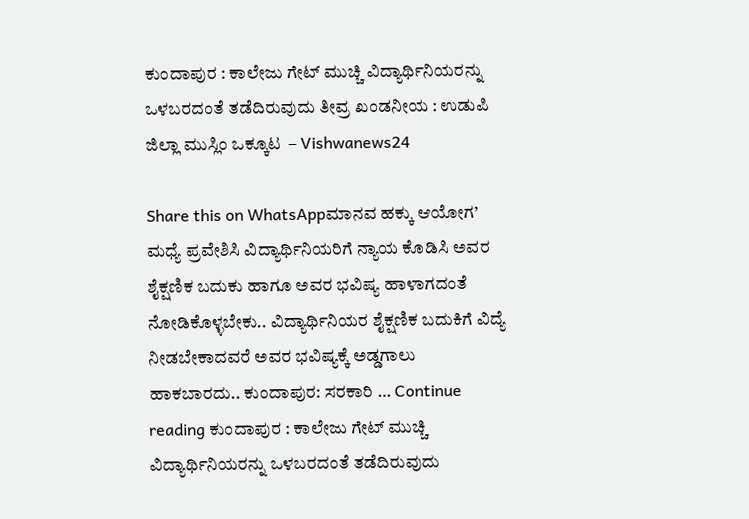ಕುಂದಾಪುರ : ಕಾಲೇಜು ಗೇಟ್ ಮುಚ್ಚಿ ವಿದ್ಯಾರ್ಥಿನಿಯರನ್ನು ಒಳಬರದಂತೆ ತಡೆದಿರುವುದು ತೀವ್ರ ಖಂಡನೀಯ : ಉಡುಪಿ ಜಿಲ್ಲಾ ಮುಸ್ಲಿಂ ಒಕ್ಕೂಟ  – Vishwanews24

Share this on WhatsAppಮಾನವ ಹಕ್ಕು ಆಯೋಗ’ ಮಧ್ಯೆ ಪ್ರವೇಶಿಸಿ ವಿದ್ಯಾರ್ಥಿನಿಯರಿಗೆ ನ್ಯಾಯ ಕೊಡಿಸಿ ಅವರ ಶೈಕ್ಷಣಿಕ ಬದುಕು ಹಾಗೂ ಅವರ ಭವಿಷ್ಯ ಹಾಳಾಗದಂತೆ ನೋಡಿಕೊಳ್ಳಬೇಕು.. ವಿದ್ಯಾರ್ಥಿನಿಯರ ಶೈಕ್ಷಣಿಕ ಬದುಕಿಗೆ ವಿದ್ಯೆ ನೀಡಬೇಕಾದವರೆ ಅವರ ಭವಿಷ್ಯಕ್ಕೆ ಅಡ್ಡಗಾಲು ಹಾಕಬಾರದು.. ಕುಂದಾಪುರ: ಸರಕಾರಿ … Continue reading ಕುಂದಾಪುರ : ಕಾಲೇಜು ಗೇಟ್ ಮುಚ್ಚಿ ವಿದ್ಯಾರ್ಥಿನಿಯರನ್ನು ಒಳಬರದಂತೆ ತಡೆದಿರುವುದು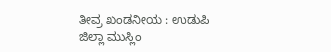ತೀವ್ರ ಖಂಡನೀಯ : ಉಡುಪಿ ಜಿಲ್ಲಾ ಮುಸ್ಲಿಂ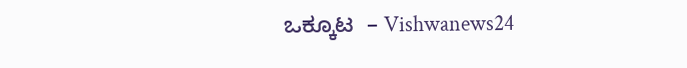ಒಕ್ಕೂಟ  – Vishwanews24